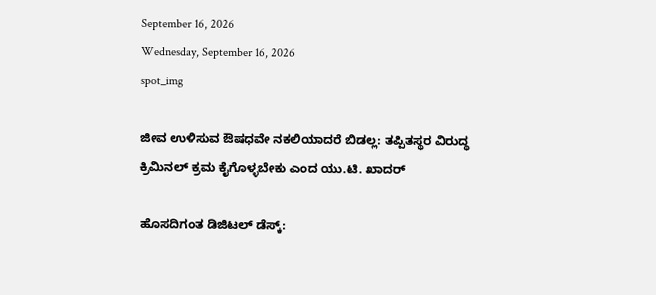September 16, 2026
Wednesday, September 16, 2026
spot_img

ಜೀವ ಉಳಿಸುವ ಔಷಧವೇ ನಕಲಿಯಾದರೆ ಬಿಡಲ್ಲ: ತಪ್ಪಿತಸ್ಥರ ವಿರುದ್ಧ ಕ್ರಿಮಿನಲ್ ಕ್ರಮ ಕೈಗೊಳ್ಳಬೇಕು ಎಂದ ಯು.ಟಿ. ಖಾದರ್

ಹೊಸದಿಗಂತ ಡಿಜಿಟಲ್ ಡೆಸ್ಕ್: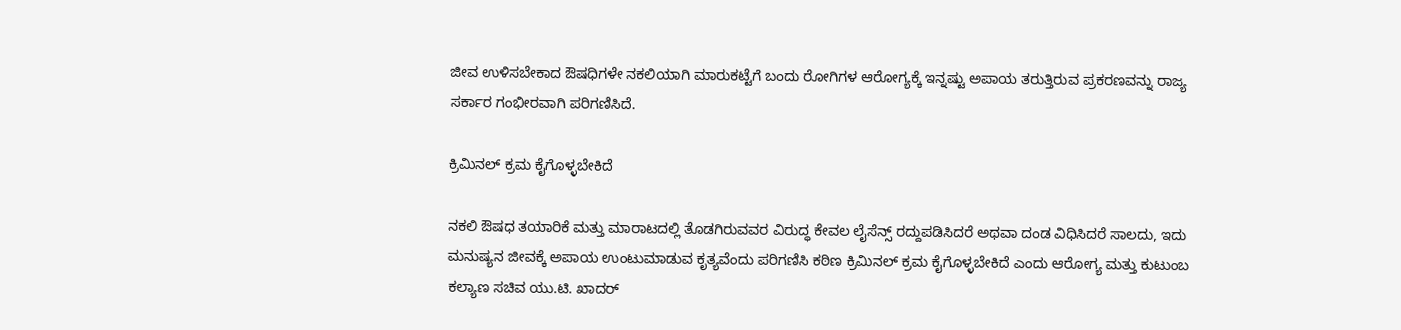ಜೀವ ಉಳಿಸಬೇಕಾದ ಔಷಧಿಗಳೇ ನಕಲಿಯಾಗಿ ಮಾರುಕಟ್ಟೆಗೆ ಬಂದು ರೋಗಿಗಳ ಆರೋಗ್ಯಕ್ಕೆ ಇನ್ನಷ್ಟು ಅಪಾಯ ತರುತ್ತಿರುವ ಪ್ರಕರಣವನ್ನು ರಾಜ್ಯ ಸರ್ಕಾರ ಗಂಭೀರವಾಗಿ ಪರಿಗಣಿಸಿದೆ.

ಕ್ರಿಮಿನಲ್ ಕ್ರಮ ಕೈಗೊಳ್ಳಬೇಕಿದೆ

ನಕಲಿ ಔಷಧ ತಯಾರಿಕೆ ಮತ್ತು ಮಾರಾಟದಲ್ಲಿ ತೊಡಗಿರುವವರ ವಿರುದ್ಧ ಕೇವಲ ಲೈಸೆನ್ಸ್ ರದ್ದುಪಡಿಸಿದರೆ ಅಥವಾ ದಂಡ ವಿಧಿಸಿದರೆ ಸಾಲದು, ಇದು ಮನುಷ್ಯನ ಜೀವಕ್ಕೆ ಅಪಾಯ ಉಂಟುಮಾಡುವ ಕೃತ್ಯವೆಂದು ಪರಿಗಣಿಸಿ ಕಠಿಣ ಕ್ರಿಮಿನಲ್ ಕ್ರಮ ಕೈಗೊಳ್ಳಬೇಕಿದೆ ಎಂದು ಆರೋಗ್ಯ ಮತ್ತು ಕುಟುಂಬ ಕಲ್ಯಾಣ ಸಚಿವ ಯು.ಟಿ. ಖಾದರ್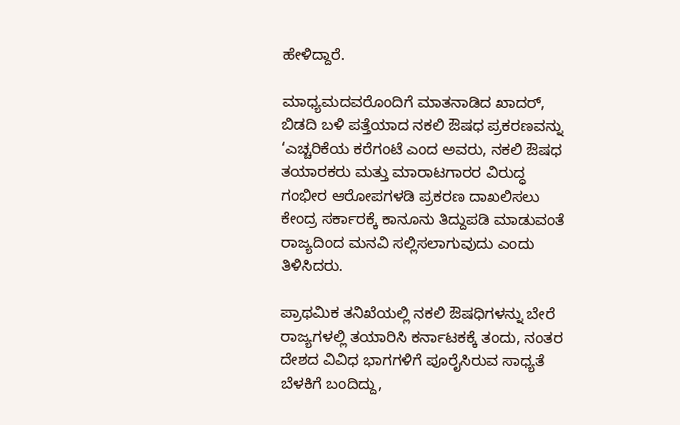ಹೇಳಿದ್ದಾರೆ.

ಮಾಧ್ಯಮದವರೊಂದಿಗೆ ಮಾತನಾಡಿದ ಖಾದರ್, ಬಿಡದಿ ಬಳಿ ಪತ್ತೆಯಾದ ನಕಲಿ ಔಷಧ ಪ್ರಕರಣವನ್ನು ‘ಎಚ್ಚರಿಕೆಯ ಕರೆಗಂಟೆ ಎಂದ ಅವರು, ನಕಲಿ ಔಷಧ ತಯಾರಕರು ಮತ್ತು ಮಾರಾಟಗಾರರ ವಿರುದ್ಧ ಗಂಭೀರ ಆರೋಪಗಳಡಿ ಪ್ರಕರಣ ದಾಖಲಿಸಲು ಕೇಂದ್ರ ಸರ್ಕಾರಕ್ಕೆ ಕಾನೂನು ತಿದ್ದುಪಡಿ ಮಾಡುವಂತೆ ರಾಜ್ಯದಿಂದ ಮನವಿ ಸಲ್ಲಿಸಲಾಗುವುದು ಎಂದು ತಿಳಿಸಿದರು.

ಪ್ರಾಥಮಿಕ ತನಿಖೆಯಲ್ಲಿ ನಕಲಿ ಔಷಧಿಗಳನ್ನು ಬೇರೆ ರಾಜ್ಯಗಳಲ್ಲಿ ತಯಾರಿಸಿ ಕರ್ನಾಟಕಕ್ಕೆ ತಂದು, ನಂತರ ದೇಶದ ವಿವಿಧ ಭಾಗಗಳಿಗೆ ಪೂರೈಸಿರುವ ಸಾಧ್ಯತೆ ಬೆಳಕಿಗೆ ಬಂದಿದ್ದು,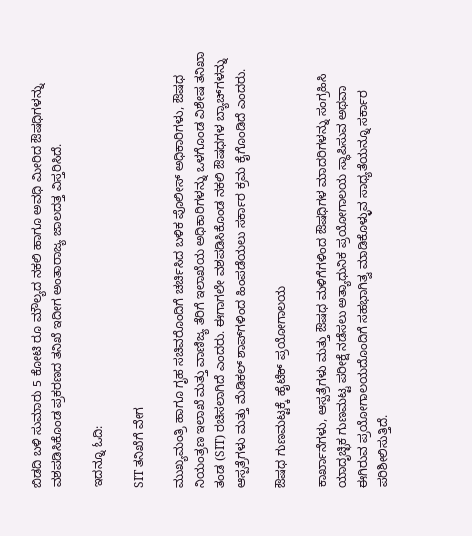ಬಿಡದಿ ಬಳಿ ಸುಮಾರು 5 ಕೋಟಿ ರೂ ಮೌಲ್ಯದ ನಕಲಿ ಹಾಗೂ ಅವಧಿ ಮೀರಿದ ಔಷಧಿಗಳನ್ನು ವಶಪಡಿಸಿಕೊಂಡ ಪ್ರಕರಣದ ತನಿಖೆ ಇದೀಗ ಅಂತಾರಾಜ್ಯ ಜಾಲದತ್ತ ವಿಸ್ತರಿಸಿದೆ.

ಇದನ್ನೂ ಓದಿ:

SIT ತನಿಖೆಗೆ ವೇಗ

ಮುಖ್ಯಮಂತ್ರಿ ಹಾಗೂ ಗೃಹ ಸಚಿವರೊಂದಿಗೆ ಚರ್ಚಿಸಿದ ಬಳಿಕ ಪೊಲೀಸ್ ಅಧಿಕಾರಿಗಳು, ಔಷಧ ನಿಯಂತ್ರಣ ಇಲಾಖೆ ಮತ್ತು ವಾಣಿಜ್ಯ ತೆರಿಗೆ ಇಲಾಖೆಯ ಅಧಿಕಾರಿಗಳನ್ನು ಒಳಗೊಂಡ ವಿಶೇಷ ತನಿಖಾ ತಂಡ (SIT) ರಚಿಸಲಾಗಿದೆ ಎಂದರು. ಈಗಾಗಲೇ ವಶಪಡಿಸಿಕೊಂಡ ನಕಲಿ ಔಷಧಗಳ ಬ್ಯಾಚ್‌ಗಳನ್ನು ಆಸ್ಪತ್ರೆಗಳು ಮತ್ತು ಮೆಡಿಕಲ್‌ ಶಾಪ್‌ಗಳಿಂದ ಹಿಂಪಡೆಯಲು ಸರ್ಕಾರ ಕ್ರಮ ಕೈಗೊಂಡಿದೆ ಎಂದರು.

ಔಷಧ ಗುಣಮಟ್ಟಕ್ಕೆ ಹೈಟೆಕ್ ಪ್ರಯೋಗಾಲಯ

ಕಾರ್ಖಾನೆಗಳು, ಆಸ್ಪತ್ರೆಗಳು ಮತ್ತು ಔಷಧ ಮಳಿಗೆಗಳಿಂದ ಔಷಧಿಗಳ ಮಾದರಿಗಳನ್ನು ಸಂಗ್ರಹಿಸಿ ಯಾದೃಚ್ಛಿಕ ಗುಣಮಟ್ಟ ಪರೀಕ್ಷೆ ನಡೆಸಲು ಅತ್ಯಾಧುನಿಕ ಪ್ರಯೋಗಾಲಯ ಸ್ಥಾಪಿಸುವ ಅಥವಾ ಈಗಿರುವ ಪ್ರಯೋಗಾಲಯದೊಂದಿಗೆ ಸಹಭಾಗಿತ್ವ ಮಾಡಿಕೊಳ್ಳುವ ಸಾಧ್ಯತೆಯನ್ನೂ ಸರ್ಕಾರ ಪರಿಶೀಲಿಸುತ್ತಿದೆ.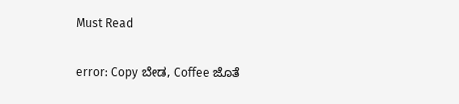Must Read

error: Copy ಬೇಡ, Coffee ಜೊತೆ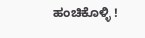ಹಂಚಿಕೊಳ್ಳಿ !